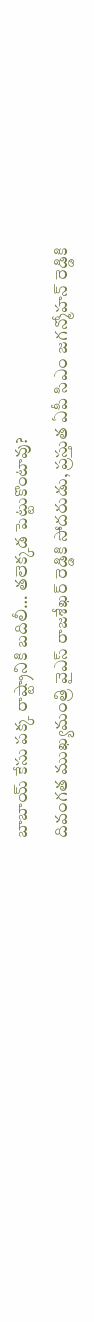బాబాయ్ కేసు పక్క రాష్ట్రానికి బదిలీ… తలెక్కడ పెట్టుకొంటావు?
దివంగత ముఖ్యమంత్రి వైఎస్ రాజశేఖర్ రెడ్డికి సోదరుడు, ప్రస్తుత ఏపీ సిఎం జగన్మోహన్ రెడ్డికి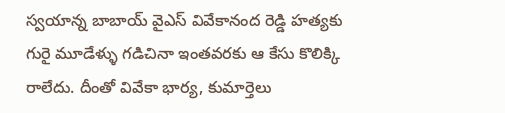స్వయాన్న బాబాయ్ వైఎస్ వివేకానంద రెడ్డి హత్యకు గురై మూడేళ్ళు గడిచినా ఇంతవరకు ఆ కేసు కొలిక్కి రాలేదు. దీంతో వివేకా భార్య, కుమార్తెలు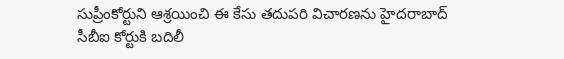సుప్రీంకోర్టుని ఆశ్రయించి ఈ కేసు తదుపరి విచారణను హైదరాబాద్ సీబీఐ కోర్టుకి బదిలీ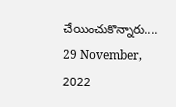చేయించుకొన్నారు....
29 November, 2022